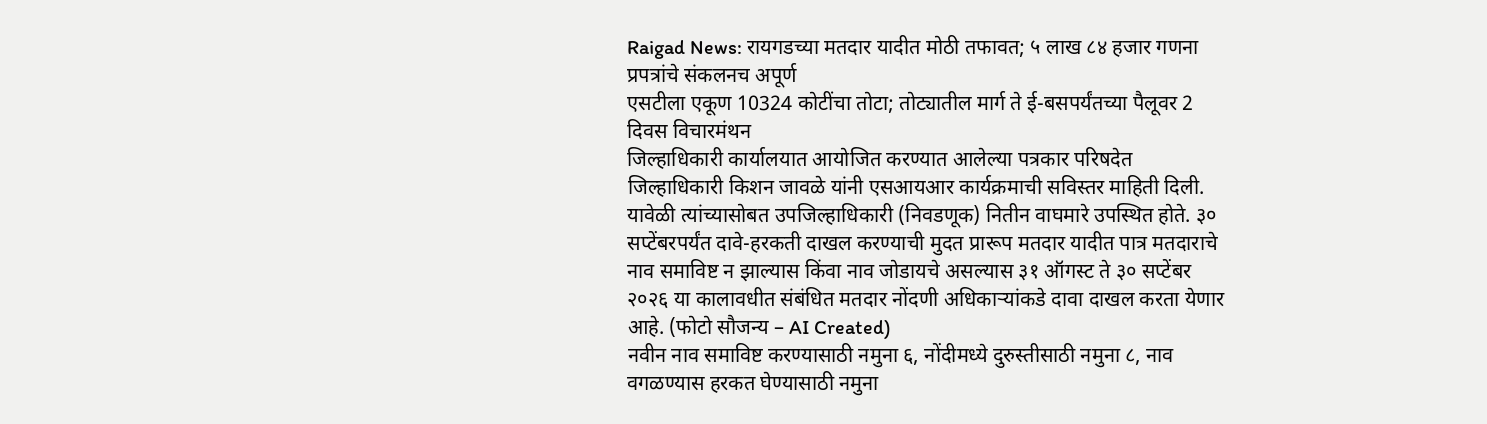Raigad News: रायगडच्या मतदार यादीत मोठी तफावत; ५ लाख ८४ हजार गणना प्रपत्रांचे संकलनच अपूर्ण
एसटीला एकूण 10324 कोटींचा तोटा; तोट्यातील मार्ग ते ई-बसपर्यंतच्या पैलूवर 2 दिवस विचारमंथन
जिल्हाधिकारी कार्यालयात आयोजित करण्यात आलेल्या पत्रकार परिषदेत जिल्हाधिकारी किशन जावळे यांनी एसआयआर कार्यक्रमाची सविस्तर माहिती दिली. यावेळी त्यांच्यासोबत उपजिल्हाधिकारी (निवडणूक) नितीन वाघमारे उपस्थित होते. ३० सप्टेंबरपर्यंत दावे-हरकती दाखल करण्याची मुदत प्रारूप मतदार यादीत पात्र मतदाराचे नाव समाविष्ट न झाल्यास किंवा नाव जोडायचे असल्यास ३१ ऑगस्ट ते ३० सप्टेंबर २०२६ या कालावधीत संबंधित मतदार नोंदणी अधिकाऱ्यांकडे दावा दाखल करता येणार आहे. (फोटो सौजन्य – AI Created)
नवीन नाव समाविष्ट करण्यासाठी नमुना ६, नोंदीमध्ये दुरुस्तीसाठी नमुना ८, नाव वगळण्यास हरकत घेण्यासाठी नमुना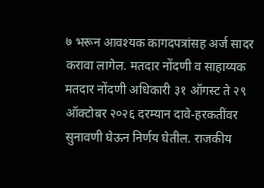७ भरून आवश्यक कागदपत्रांसह अर्ज सादर करावा लागेल. मतदार नोंदणी व साहाय्यक मतदार नोंदणी अधिकारी ३१ ऑगस्ट ते २९ ऑक्टोबर २०२६ दरम्यान दावे-हरकतींवर सुनावणी घेऊन निर्णय घेतील. राजकीय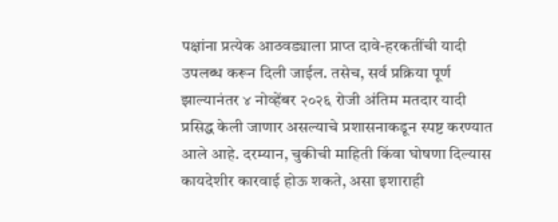पक्षांना प्रत्येक आठवड्याला प्राप्त दावे-हरकतींची यादी उपलब्ध करून दिली जाईल. तसेच, सर्व प्रक्रिया पूर्ण झाल्यानंतर ४ नोव्हेंबर २०२६ रोजी अंतिम मतदार यादी प्रसिद्ध केली जाणार असल्याचे प्रशासनाकडून स्पष्ट करण्यात आले आहे. दरम्यान, चुकीची माहिती किंवा घोषणा दिल्यास कायदेशीर कारवाई होऊ शकते, असा इशाराही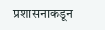प्रशासनाकडून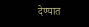देण्यात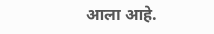आला आहे.